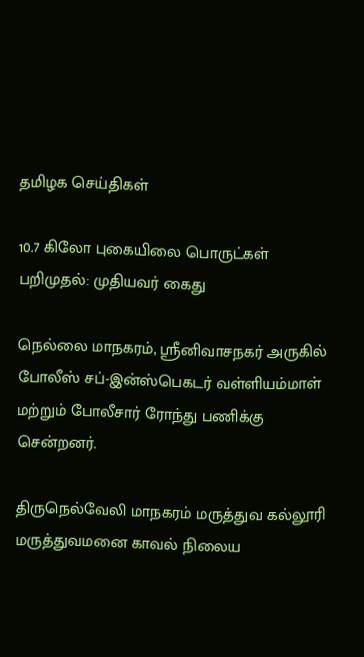தமிழக செய்திகள்

10.7 கிலோ புகையிலை பொருட்கள் பறிமுதல்: முதியவர் கைது

நெல்லை மாநகரம், ஸ்ரீனிவாசநகர் அருகில் போலீஸ் சப்-இன்ஸ்பெகடர் வள்ளியம்மாள் மற்றும் போலீசார் ரோந்து பணிக்கு சென்றனர்.

திருநெல்வேலி மாநகரம் மருத்துவ கல்லூரி மருத்துவமனை காவல் நிலைய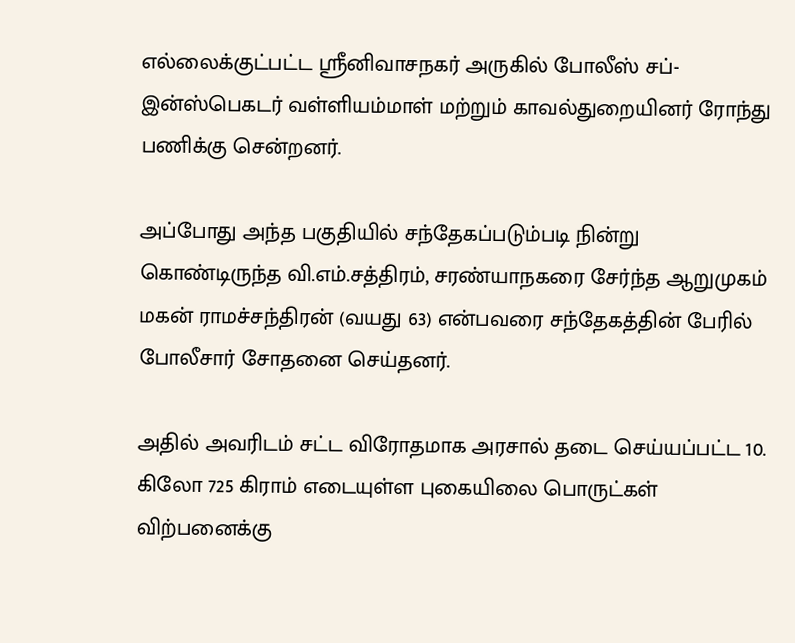எல்லைக்குட்பட்ட ஸ்ரீனிவாசநகர் அருகில் போலீஸ் சப்-இன்ஸ்பெகடர் வள்ளியம்மாள் மற்றும் காவல்துறையினர் ரோந்து பணிக்கு சென்றனர்.

அப்போது அந்த பகுதியில் சந்தேகப்படும்படி நின்று கொண்டிருந்த வி.எம்.சத்திரம், சரண்யாநகரை சேர்ந்த ஆறுமுகம் மகன் ராமச்சந்திரன் (வயது 63) என்பவரை சந்தேகத்தின் பேரில் போலீசார் சோதனை செய்தனர்.

அதில் அவரிடம் சட்ட விரோதமாக அரசால் தடை செய்யப்பட்ட 10. கிலோ 725 கிராம் எடையுள்ள புகையிலை பொருட்கள் விற்பனைக்கு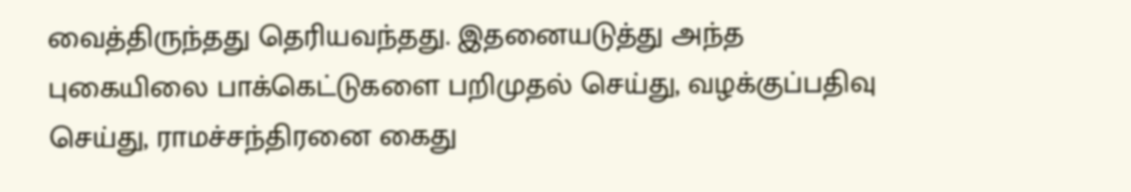வைத்திருந்தது தெரியவந்தது. இதனையடுத்து அந்த புகையிலை பாக்கெட்டுகளை பறிமுதல் செய்து, வழக்குப்பதிவு செய்து, ராமச்சந்திரனை கைது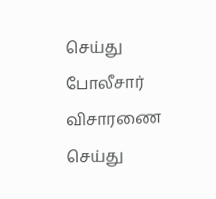செய்து போலீசார் விசாரணை செய்து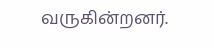வருகின்றனர்.